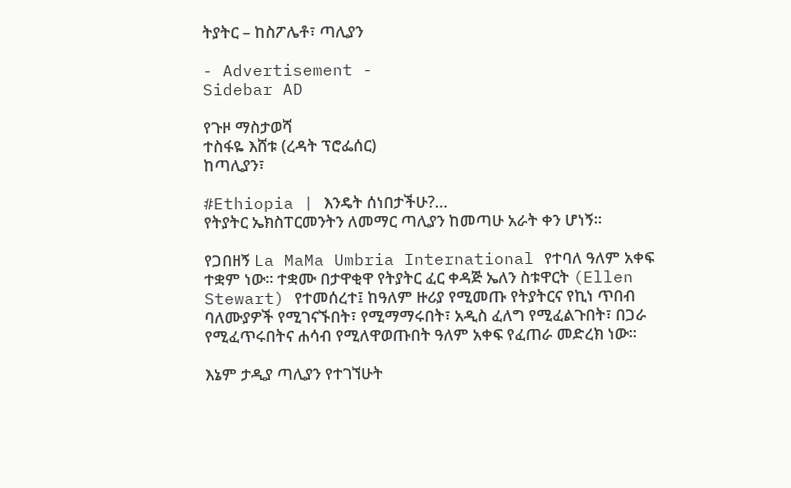ትያትር – ከስፖሌቶ፣ ጣሊያን

- Advertisement -
Sidebar AD

የጉዞ ማስታወሻ
ተስፋዬ እሸቱ (ረዳት ፕሮፌሰር)
ከጣሊያን፣

#Ethiopia | እንዴት ሰነበታችሁ?…
የትያትር ኤክስፐርመንትን ለመማር ጣሊያን ከመጣሁ አራት ቀን ሆነኝ።

የጋበዘኝ La MaMa Umbria International የተባለ ዓለም አቀፍ ተቋም ነው። ተቋሙ በታዋቂዋ የትያትር ፈር ቀዳጅ ኤለን ስቱዋርት (Ellen Stewart) የተመሰረተ፤ ከዓለም ዙሪያ የሚመጡ የትያትርና የኪነ ጥበብ ባለሙያዎች የሚገናኙበት፣ የሚማማሩበት፣ አዲስ ፈለግ የሚፈልጉበት፣ በጋራ የሚፈጥሩበትና ሐሳብ የሚለዋወጡበት ዓለም አቀፍ የፈጠራ መድረክ ነው።

እኔም ታዲያ ጣሊያን የተገኘሁት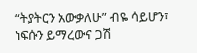“ትያትርን አውቃለሁ” ብዬ ሳይሆን፣ ነፍሱን ይማረውና ጋሽ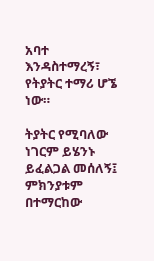አባተ እንዳስተማረኝ፣ የትያትር ተማሪ ሆኜ ነው።

ትያትር የሚባለው ነገርም ይሄንኑ ይፈልጋል መሰለኝ፤ ምክንያቱም በተማርከው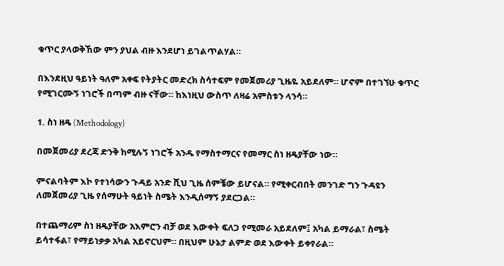ቁጥር ያላወቅኸው ምን ያህል ብዙ እንደሆነ ይገልጥልሃል።

በእንደዚህ ዓይነት ዓለም አቀፍ የትያትር መድረክ ስሳተፍም የመጀመሪያ ጊዜዬ አይደለም። ሆኖም በተገኘሁ ቁጥር የሚገርሙኝ ነገሮች በጣም ብዙ ናቸው። ከእነዚህ ውስጥ ለዛሬ አምስቱን ላንሳ።

1. ስነ ዘዴ (Methodology)

በመጀመሪያ ደረጃ ድንቅ ከሚሉኝ ነገሮች አንዱ የማስተማርና የመማር ስነ ዘዴያቸው ነው።

ምናልባትም እኮ የተነሳውን ጉዳይ አንድ ሺህ ጊዜ ሰምቼው ይሆናል። የሚቀርብበት መንገድ ግን ጉዳዩን ለመጀመሪያ ጊዜ የሰማሁት ዓይነት ስሜት እንዲሰማኝ ያደርጋል።

በተጨማሪም ስነ ዘዴያቸው አእምሮን ብቻ ወደ እውቀት ፍለጋ የሚመራ አይደለም፤ አካል ይማራል፣ ስሜት ይሳተፋል፣ የማይነቃቃ አካል አይኖርህም። በዚህም ሁኔታ ልምድ ወደ እውቀት ይቀየራል።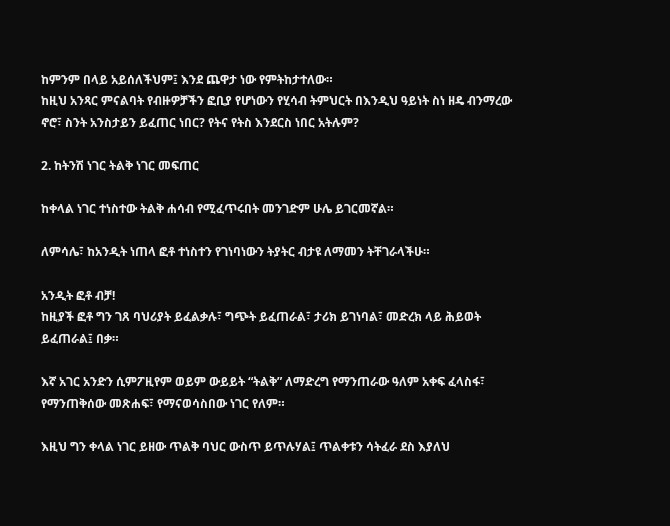ከምንም በላይ አይሰለችህም፤ እንደ ጨዋታ ነው የምትከታተለው።
ከዚህ አንጻር ምናልባት የብዙዎቻችን ፎቢያ የሆነውን የሂሳብ ትምህርት በእንዲህ ዓይነት ስነ ዘዴ ብንማረው ኖሮ፣ ስንት አንስታይን ይፈጠር ነበር? የትና የትስ እንደርስ ነበር አትሉም?

2. ከትንሽ ነገር ትልቅ ነገር መፍጠር

ከቀላል ነገር ተነስተው ትልቅ ሐሳብ የሚፈጥሩበት መንገድም ሁሌ ይገርመኛል።

ለምሳሌ፣ ከአንዲት ነጠላ ፎቶ ተነስተን የገነባነውን ትያትር ብታዩ ለማመን ትቸገራላችሁ።

አንዲት ፎቶ ብቻ!
ከዚያች ፎቶ ግን ገጸ ባህሪያት ይፈልቃሉ፣ ግጭት ይፈጠራል፣ ታሪክ ይገነባል፣ መድረክ ላይ ሕይወት ይፈጠራል፤ በቃ።

እኛ አገር አንድን ሲምፖዚየም ወይም ውይይት “ትልቅ” ለማድረግ የማንጠራው ዓለም አቀፍ ፈላስፋ፣ የማንጠቅሰው መጽሐፍ፣ የማናወሳስበው ነገር የለም።

እዚህ ግን ቀላል ነገር ይዘው ጥልቅ ባህር ውስጥ ይጥሉሃል፤ ጥልቀቱን ሳትፈራ ደስ እያለህ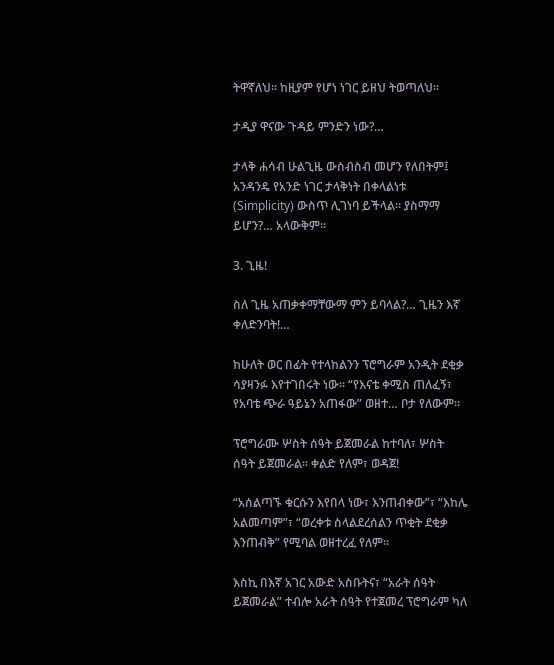ትዋኛለህ። ከዚያም የሆነ ነገር ይዘህ ትወጣለህ።

ታዲያ ዋናው ጉዳይ ምንድን ነው?…

ታላቅ ሐሳብ ሁልጊዜ ውስብስብ መሆን የለበትም፤ አንዳንዴ የአንድ ነገር ታላቅነት በቀላልነቱ (Simplicity) ውስጥ ሊገነባ ይችላል። ያስማማ ይሆን?… አላውቅም።

3. ጊዜ!

ስለ ጊዜ አጠቃቀማቸውማ ምን ይባላል?… ጊዜን እኛ ቀለድንባት!…

ከሁለት ወር በፊት የተላከልንን ፕሮግራም አንዲት ደቂቃ ሳያዛንፉ እየተገበሩት ነው። “የእናቴ ቀሚስ ጠለፈኝ፣ የአባቴ ጭራ ዓይኔን አጠፋው” ወዘተ… ቦታ የለውም።

ፕሮግራሙ ሦስት ሰዓት ይጀመራል ከተባለ፣ ሦስት ሰዓት ይጀመራል። ቀልድ የለም፣ ወዳጀ!

“አሰልጣኙ ቁርሱን እየበላ ነው፣ እንጠብቀው”፣ “እከሌ አልመጣም”፣ “ወረቀቱ ስላልደረሰልን ጥቂት ደቂቃ እንጠብቅ” የሚባል ወዘተረፈ የለም።

እስኪ በእኛ አገር አውድ አስቡትና፣ “አራት ሰዓት ይጀመራል” ተብሎ አራት ሰዓት የተጀመረ ፕሮግራም ካለ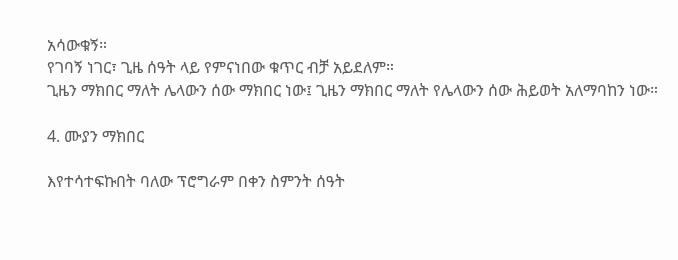አሳውቁኝ።
የገባኝ ነገር፣ ጊዜ ሰዓት ላይ የምናነበው ቁጥር ብቻ አይደለም።
ጊዜን ማክበር ማለት ሌላውን ሰው ማክበር ነው፤ ጊዜን ማክበር ማለት የሌላውን ሰው ሕይወት አለማባከን ነው።

4. ሙያን ማክበር

እየተሳተፍኩበት ባለው ፕሮግራም በቀን ስምንት ሰዓት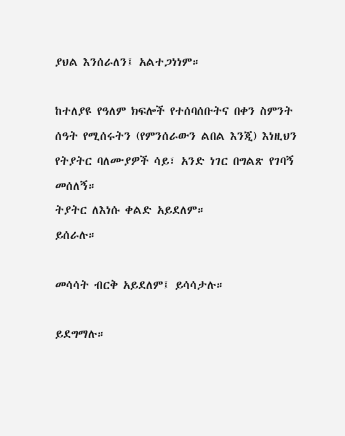ያህል እንሰራለን፤ አልተጋነነም።

ከተለያዩ የዓለም ክፍሎች የተሰባሰቡትና በቀን ስምንት ሰዓት የሚሰሩትን (የምንሰራውን ልበል እንጂ) እነዚህን የትያትር ባለሙያዎች ሳይ፣ አንድ ነገር በግልጽ የገባኝ መሰለኝ።
ትያትር ለእነሱ ቀልድ አይደለም።
ይሰራሉ።

መሳሳት ብርቅ አይደለም፤ ይሳሳታሉ።

ይደግማሉ።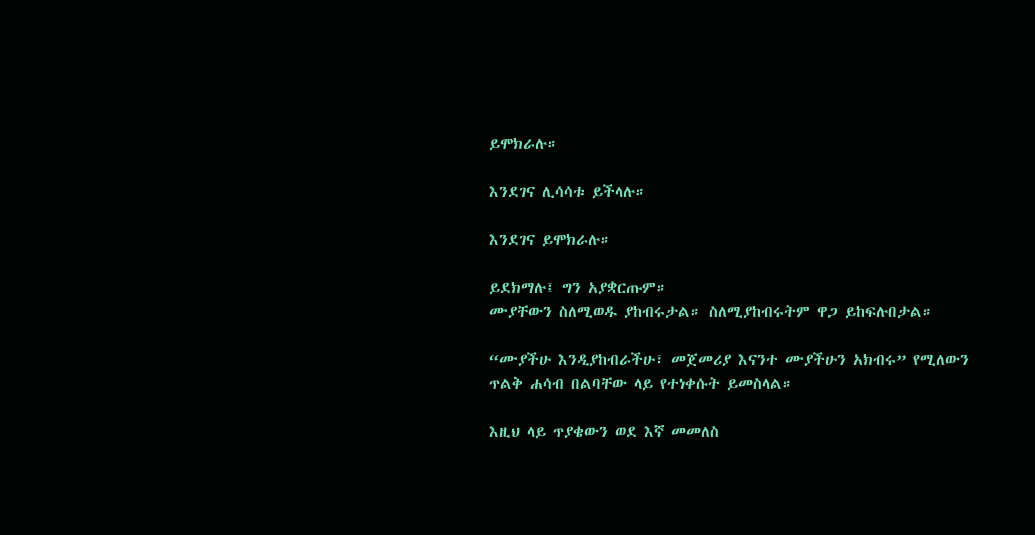ይሞክራሉ።

እንደገና ሊሳሳቱ ይችላሉ።

እንደገና ይሞክራሉ።

ይደክማሉ፤ ግን አያቋርጡም።
ሙያቸውን ስለሚወዱ ያከብሩታል። ስለሚያከብሩትም ዋጋ ይከፍሉበታል።

“ሙያችሁ እንዲያከብራችሁ፣ መጀመሪያ እናንተ ሙያችሁን አክብሩ” የሚለውን ጥልቅ ሐሳብ በልባቸው ላይ የተነቀሱት ይመስላል።

እዚህ ላይ ጥያቄውን ወደ እኛ መመለስ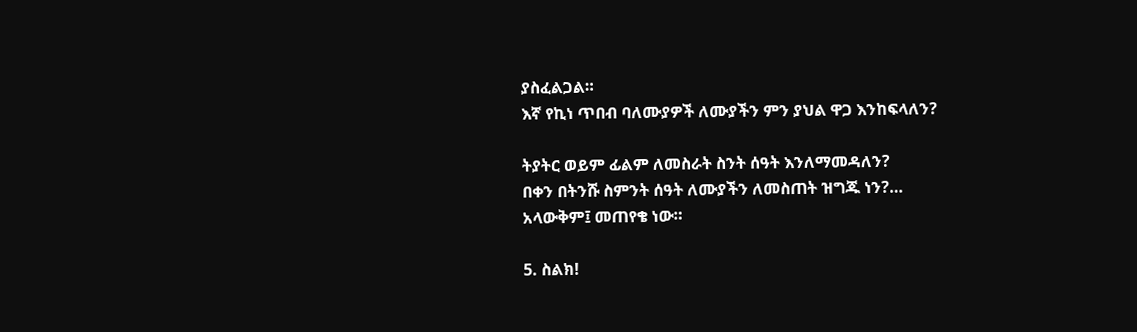ያስፈልጋል።
እኛ የኪነ ጥበብ ባለሙያዎች ለሙያችን ምን ያህል ዋጋ እንከፍላለን?

ትያትር ወይም ፊልም ለመስራት ስንት ሰዓት እንለማመዳለን?
በቀን በትንሹ ስምንት ሰዓት ለሙያችን ለመስጠት ዝግጁ ነን?…
አላውቅም፤ መጠየቄ ነው።

5. ስልክ!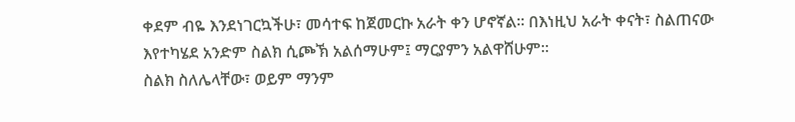ቀደም ብዬ እንደነገርኳችሁ፣ መሳተፍ ከጀመርኩ አራት ቀን ሆኖኛል። በእነዚህ አራት ቀናት፣ ስልጠናው እየተካሄደ አንድም ስልክ ሲጮኽ አልሰማሁም፤ ማርያምን አልዋሸሁም።
ስልክ ስለሌላቸው፣ ወይም ማንም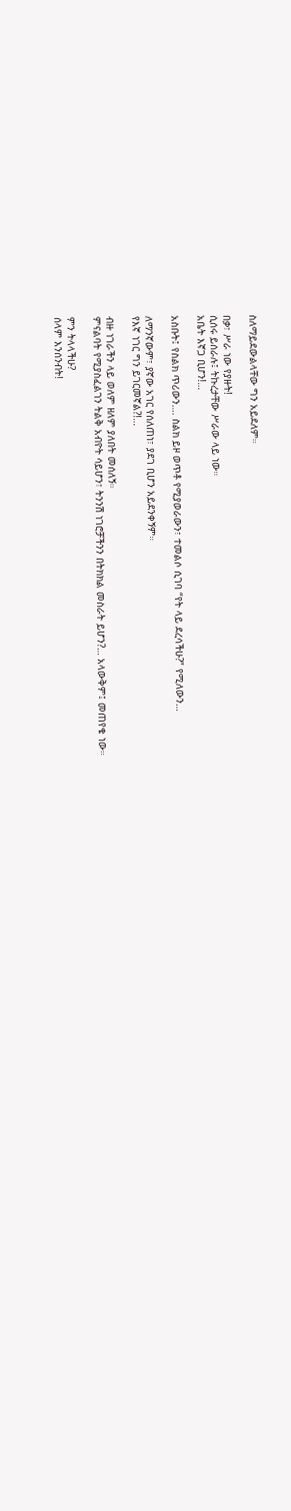ስለማይደውልላቸው ግን አይደለም።

በቃ፣ ሥራ ነው የያዙት!
ሲሰሩ ይሰራሉ፤ ትኩረታቸው ሥራው ላይ ነው።
አቤት እኛጋ ቢሆን!…

አስቡት፤ የስልክ ጥሪውን…. ስልክ ይዞ ወጥቶ የሚያወራውን፣ ተመልሶ ሲገባ “የት ላይ ደረሳችሁ?” የሚለውን…

ለማንኛውም፣ ያኛው አገር የሰለጠነ፣ ያደገ ቢሆን አይደንቀኝም።
የእኛ ነገር ግን ይገርመኛል?!…

ብዙ ነገራችን ላይ ወለም ዘለም ያለበት መሰለኝ።
ምናልባት የሚያስፈልገን ትልቅ አብዮት ሳይሆን፣ ትንንሽ ነገሮቻችንን በትክክል መስራት ይሆን?… አላውቅም፤ መጠየቄ ነው።

ምን ትላላችሁ?
ሰላም እንሰንብት!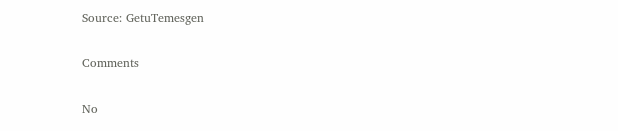Source: GetuTemesgen

Comments

No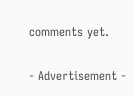comments yet.

- Advertisement -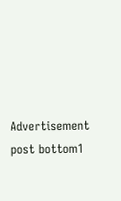Advertisement post bottom1